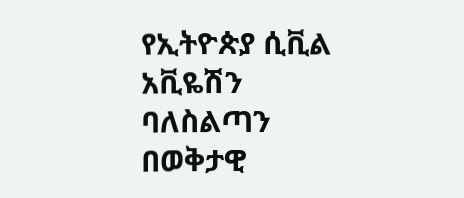የኢትዮጵያ ሲቪል አቪዬሽን ባለስልጣን በወቅታዊ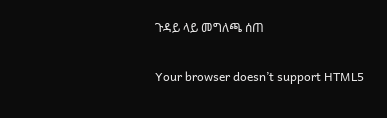ጉዳይ ላይ መግለጫ ሰጠ

Your browser doesn’t support HTML5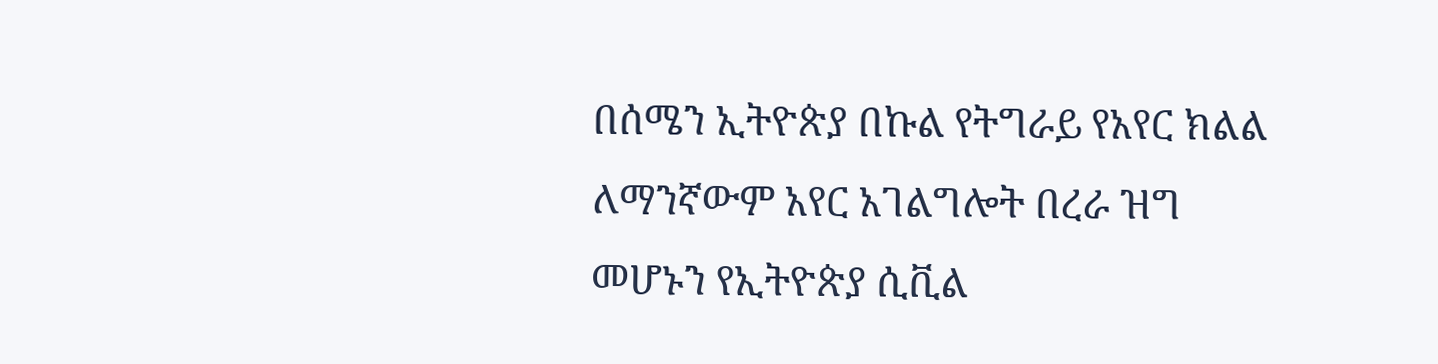በሰሜን ኢትዮጵያ በኩል የትግራይ የአየር ክልል ለማንኛውም አየር አገልግሎት በረራ ዝግ መሆኑን የኢትዮጵያ ሲቪል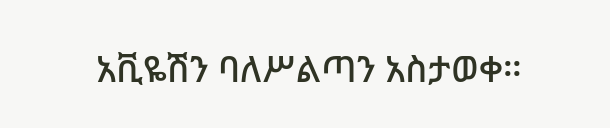አቪዬሽን ባለሥልጣን አስታወቀ።